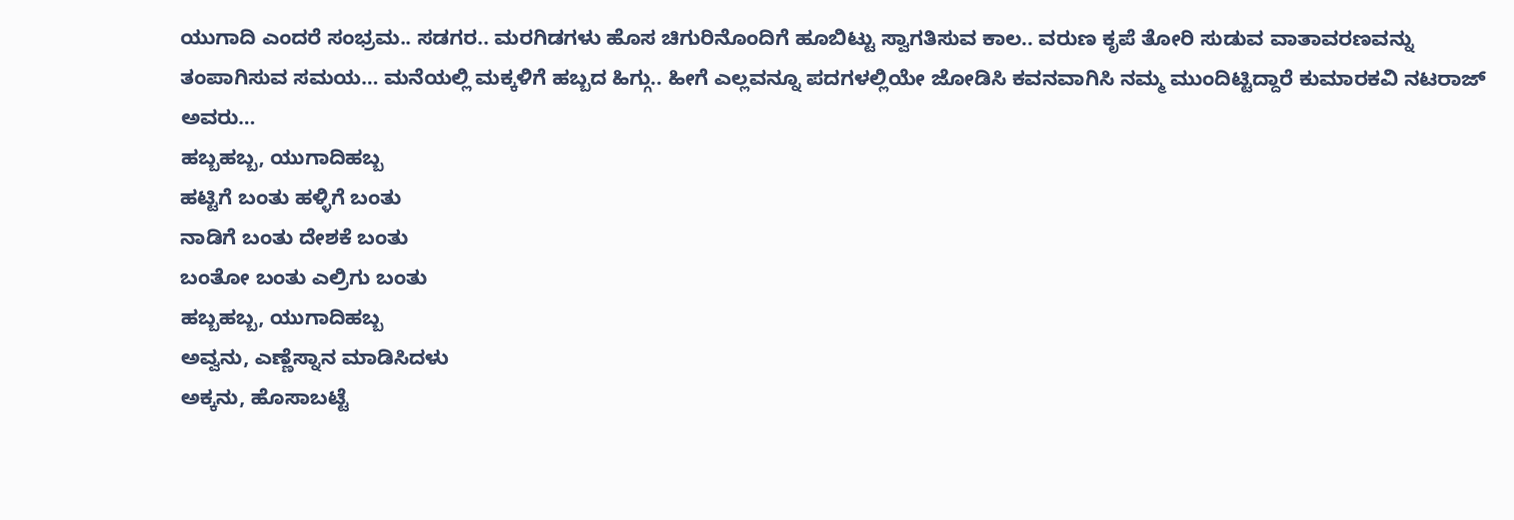ಯುಗಾದಿ ಎಂದರೆ ಸಂಭ್ರಮ.. ಸಡಗರ.. ಮರಗಿಡಗಳು ಹೊಸ ಚಿಗುರಿನೊಂದಿಗೆ ಹೂಬಿಟ್ಟು ಸ್ವಾಗತಿಸುವ ಕಾಲ.. ವರುಣ ಕೃಪೆ ತೋರಿ ಸುಡುವ ವಾತಾವರಣವನ್ನು ತಂಪಾಗಿಸುವ ಸಮಯ… ಮನೆಯಲ್ಲಿ ಮಕ್ಕಳಿಗೆ ಹಬ್ಬದ ಹಿಗ್ಗು.. ಹೀಗೆ ಎಲ್ಲವನ್ನೂ ಪದಗಳಲ್ಲಿಯೇ ಜೋಡಿಸಿ ಕವನವಾಗಿಸಿ ನಮ್ಮ ಮುಂದಿಟ್ಟಿದ್ದಾರೆ ಕುಮಾರಕವಿ ನಟರಾಜ್ ಅವರು…
ಹಬ್ಬಹಬ್ಬ, ಯುಗಾದಿಹಬ್ಬ
ಹಟ್ಟಿಗೆ ಬಂತು ಹಳ್ಳಿಗೆ ಬಂತು
ನಾಡಿಗೆ ಬಂತು ದೇಶಕೆ ಬಂತು
ಬಂತೋ ಬಂತು ಎಲ್ರಿಗು ಬಂತು
ಹಬ್ಬಹಬ್ಬ, ಯುಗಾದಿಹಬ್ಬ
ಅವ್ವನು, ಎಣ್ಣೆಸ್ನಾನ ಮಾಡಿಸಿದಳು
ಅಕ್ಕನು, ಹೊಸಾಬಟ್ಟೆ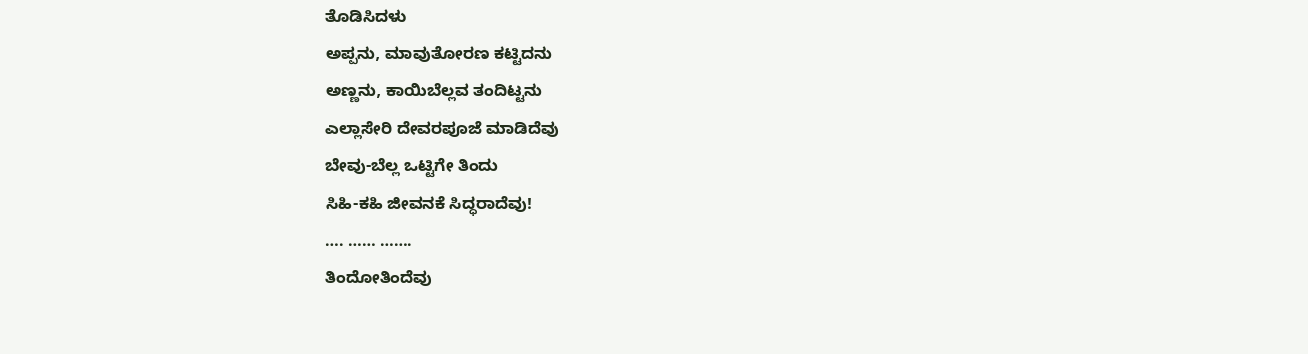ತೊಡಿಸಿದಳು
ಅಪ್ಪನು, ಮಾವುತೋರಣ ಕಟ್ಟಿದನು
ಅಣ್ಣನು, ಕಾಯಿಬೆಲ್ಲವ ತಂದಿಟ್ಟನು
ಎಲ್ಲಾಸೇರಿ ದೇವರಪೂಜೆ ಮಾಡಿದೆವು
ಬೇವು-ಬೆಲ್ಲ ಒಟ್ಟಿಗೇ ತಿಂದು
ಸಿಹಿ-ಕಹಿ ಜೀವನಕೆ ಸಿದ್ಧರಾದೆವು!
…. …… …….
ತಿಂದೋತಿಂದೆವು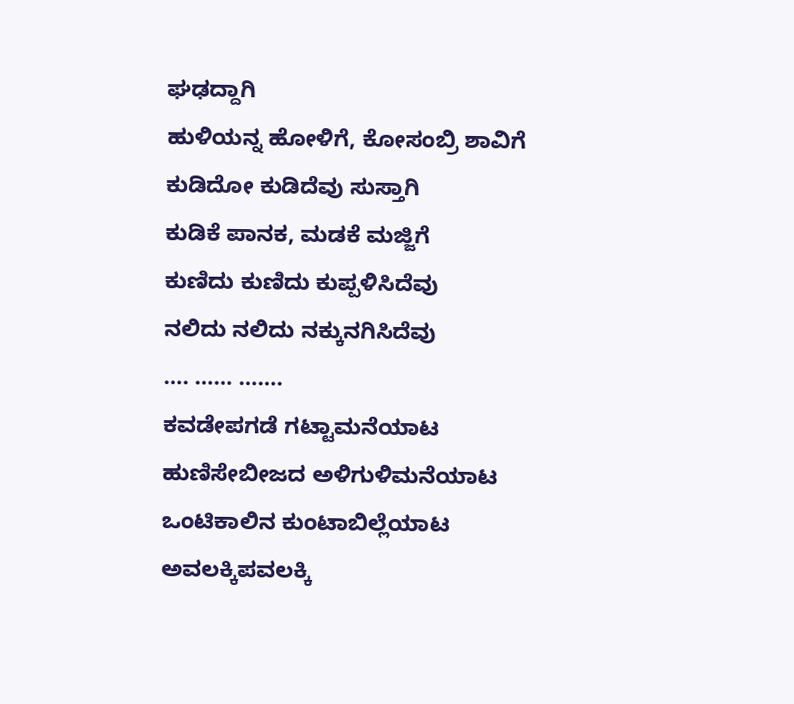ಘಢದ್ದಾಗಿ
ಹುಳಿಯನ್ನ ಹೋಳಿಗೆ, ಕೋಸಂಬ್ರಿ ಶಾವಿಗೆ
ಕುಡಿದೋ ಕುಡಿದೆವು ಸುಸ್ತಾಗಿ
ಕುಡಿಕೆ ಪಾನಕ, ಮಡಕೆ ಮಜ್ಜಿಗೆ
ಕುಣಿದು ಕುಣಿದು ಕುಪ್ಪಳಿಸಿದೆವು
ನಲಿದು ನಲಿದು ನಕ್ಕುನಗಿಸಿದೆವು
…. …… …….
ಕವಡೇಪಗಡೆ ಗಟ್ಟಾಮನೆಯಾಟ
ಹುಣಿಸೇಬೀಜದ ಅಳಿಗುಳಿಮನೆಯಾಟ
ಒಂಟಿಕಾಲಿನ ಕುಂಟಾಬಿಲ್ಲೆಯಾಟ
ಅವಲಕ್ಕಿಪವಲಕ್ಕಿ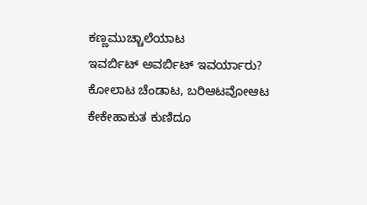ಕಣ್ಣಮುಚ್ಚಾಲೆಯಾಟ
ಇವರ್ಬಿಟ್ ಅವರ್ಬಿಟ್ ಇವರ್ಯಾರು?
ಕೋಲಾಟ ಚೆಂಡಾಟ, ಬರಿಆಟವೋಆಟ
ಕೇಕೇಹಾಕುತ ಕುಣಿದೂ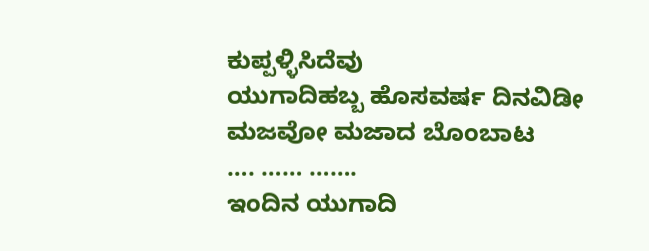ಕುಪ್ಪಳ್ಳಿಸಿದೆವು
ಯುಗಾದಿಹಬ್ಬ ಹೊಸವರ್ಷ ದಿನವಿಡೀ
ಮಜವೋ ಮಜಾದ ಬೊಂಬಾಟ
…. …… …….
ಇಂದಿನ ಯುಗಾದಿ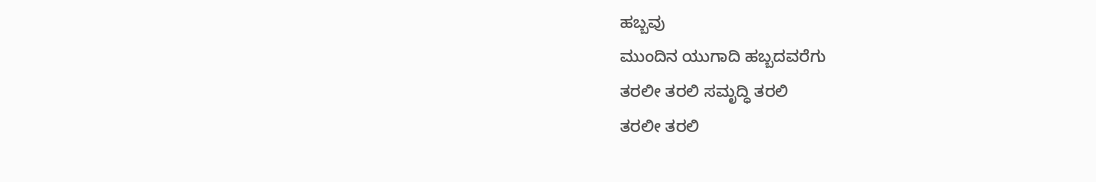ಹಬ್ಬವು
ಮುಂದಿನ ಯುಗಾದಿ ಹಬ್ಬದವರೆಗು
ತರಲೀ ತರಲಿ ಸಮೃದ್ಧಿ ತರಲಿ
ತರಲೀ ತರಲಿ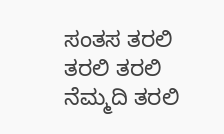ಸಂತಸ ತರಲಿ
ತರಲಿ ತರಲಿ ನೆಮ್ಮದಿ ತರಲಿ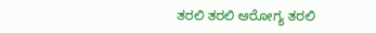ತರಲಿ ತರಲಿ ಆರೋಗ್ಯ ತರಲಿ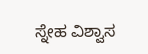ಸ್ನೇಹ ವಿಶ್ವಾಸ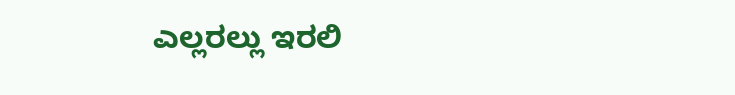ಎಲ್ಲರಲ್ಲು ಇರಲಿ